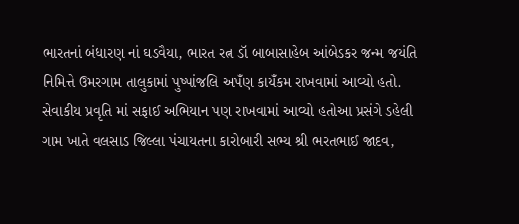ભારતનાં બંધારણ નાં ઘડવૈયા, ભારત રત્ન ડૉ બાબાસાહેબ આંબેડકર જન્મ જયંતિ નિમિત્તે ઉમરગામ તાલુકામાં પુષ્પાંજલિ અપઁણ કાયઁકમ રાખવામાં આવ્યો હતો. સેવાકીય પ્રવૃતિ માં સફાઈ અભિયાન પણ રાખવામાં આવ્યો હતોઆ પ્રસંગે ડહેલી ગામ ખાતે વલસાડ જિલ્લા પંચાયતના કારોબારી સભ્ય શ્રી ભરતભાઈ જાદવ,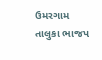ઉમરગામ તાલુકા ભાજપ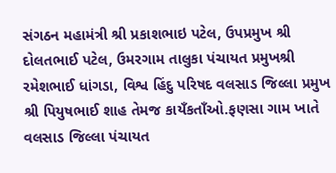સંગઠન મહામંત્રી શ્રી પ્રકાશભાઇ પટેલ, ઉપપ્રમુખ શ્રી દોલતભાઈ પટેલ, ઉમરગામ તાલુકા પંચાયત પ્રમુખશ્રી રમેશભાઈ ધાંગડા, વિશ્વ હિંદુ પરિષદ વલસાડ જિલ્લા પ્રમુખ શ્રી પિયુષભાઈ શાહ તેમજ કાયઁકતાઁઓ.ફણસા ગામ ખાતે વલસાડ જિલ્લા પંચાયત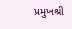પ્રમુખશ્રી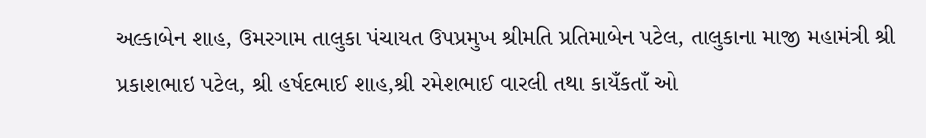અલ્કાબેન શાહ, ઉમરગામ તાલુકા પંચાયત ઉપપ્રમુખ શ્રીમતિ પ્રતિમાબેન પટેલ, તાલુકાના માજી મહામંત્રી શ્રી પ્રકાશભાઇ પટેલ, શ્રી હર્ષદભાઈ શાહ,શ્રી રમેશભાઈ વારલી તથા કાયઁકતાઁ ઓ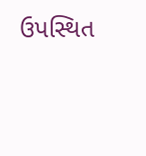ઉપસ્થિત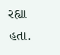રહ્યા હતા.